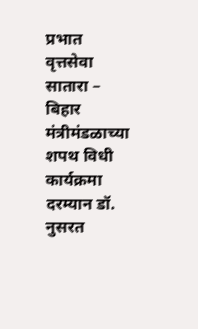प्रभात वृत्तसेवा सातारा – बिहार मंत्रीमंडळाच्या शपथ विधी कार्यक्रमा दरम्यान डॉ. नुसरत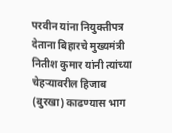परवीन यांना नियुक्तीपत्र देताना बिहारचे मुख्यमंत्री नितीश कुमार यांनी त्यांच्या चेहऱ्यावरील हिजाब (बुरखा) काढण्यास भाग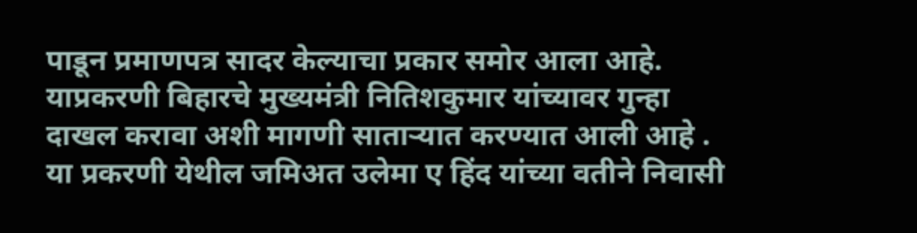पाडून प्रमाणपत्र सादर केल्याचा प्रकार समोर आला आहे. याप्रकरणी बिहारचे मुख्यमंत्री नितिशकुमार यांच्यावर गुन्हा दाखल करावा अशी मागणी साताऱ्यात करण्यात आली आहे . या प्रकरणी येथील जमिअत उलेमा ए हिंद यांच्या वतीने निवासी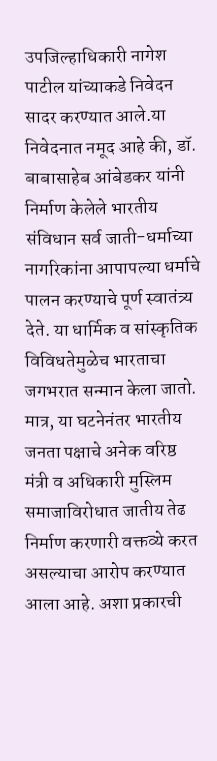उपजिल्हाधिकारी नागेश पाटील यांच्याकडे निवेदन सादर करण्यात आले.या निवेदनात नमूद आहे की, डॉ. बाबासाहेब आंबेडकर यांनी निर्माण केलेले भारतीय संविधान सर्व जाती-धर्माच्या नागरिकांना आपापल्या धर्माचे पालन करण्याचे पूर्ण स्वातंत्र्य देते. या धार्मिक व सांस्कृतिक विविधतेमुळेच भारताचा जगभरात सन्मान केला जातो. मात्र, या घटनेनंतर भारतीय जनता पक्षाचे अनेक वरिष्ठ मंत्री व अधिकारी मुस्लिम समाजाविरोधात जातीय तेढ निर्माण करणारी वक्तव्ये करत असल्याचा आरोप करण्यात आला आहे. अशा प्रकारची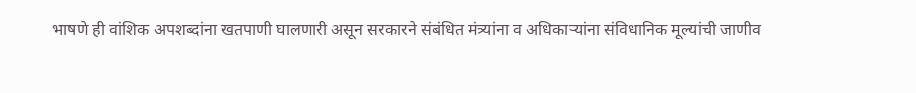भाषणे ही वांशिक अपशब्दांना खतपाणी घालणारी असून सरकारने संबंधित मंत्र्यांना व अधिकाऱ्यांना संविधानिक मूल्यांची जाणीव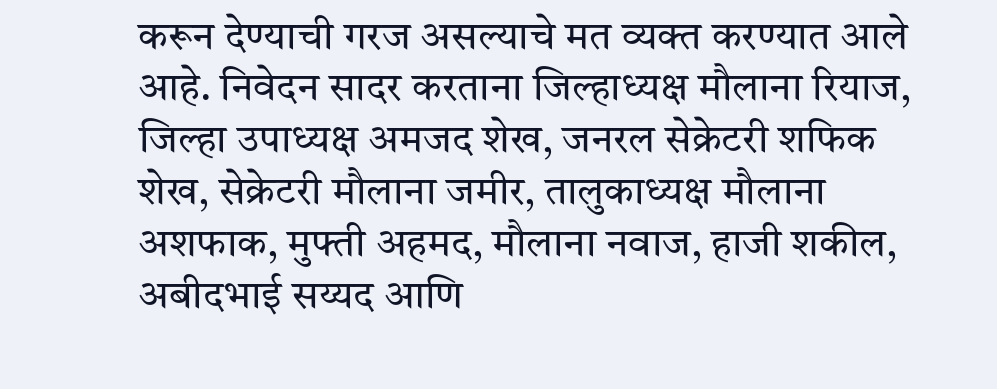करून देण्याची गरज असल्याचे मत व्यक्त करण्यात आले आहे. निवेदन सादर करताना जिल्हाध्यक्ष मौलाना रियाज, जिल्हा उपाध्यक्ष अमजद शेख, जनरल सेक्रेटरी शफिक शेख, सेक्रेटरी मौलाना जमीर, तालुकाध्यक्ष मौलाना अशफाक, मुफ्ती अहमद, मौलाना नवाज, हाजी शकील, अबीदभाई सय्यद आणि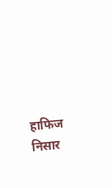हाफिज निसार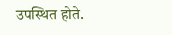उपस्थित होते.